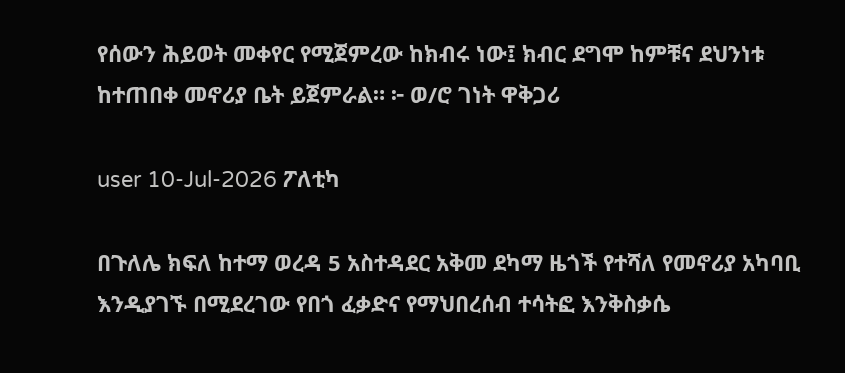የሰውን ሕይወት መቀየር የሚጀምረው ከክብሩ ነው፤ ክብር ደግሞ ከምቹና ደህንነቱ ከተጠበቀ መኖሪያ ቤት ይጀምራል። ፦ ወ/ሮ ገነት ዋቅጋሪ

user 10-Jul-2026 ፖለቲካ

በጉለሌ ክፍለ ከተማ ወረዳ 5 አስተዳደር አቅመ ደካማ ዜጎች የተሻለ የመኖሪያ አካባቢ እንዲያገኙ በሚደረገው የበጎ ፈቃድና የማህበረሰብ ተሳትፎ እንቅስቃሴ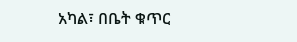አካል፣ በቤት ቁጥር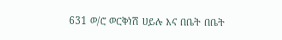631 ወ/ሮ ወርቅነሽ ሀይሉ እና በቤት በቤት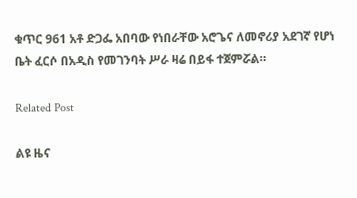ቁጥር 961 አቶ ድጋፌ አበባው የነበራቸው አሮጌና ለመኖሪያ አደገኛ የሆነ ቤት ፈርሶ በአዲስ የመገንባት ሥራ ዛሬ በይፋ ተጀምሯል።

Related Post

ልዩ ዜና